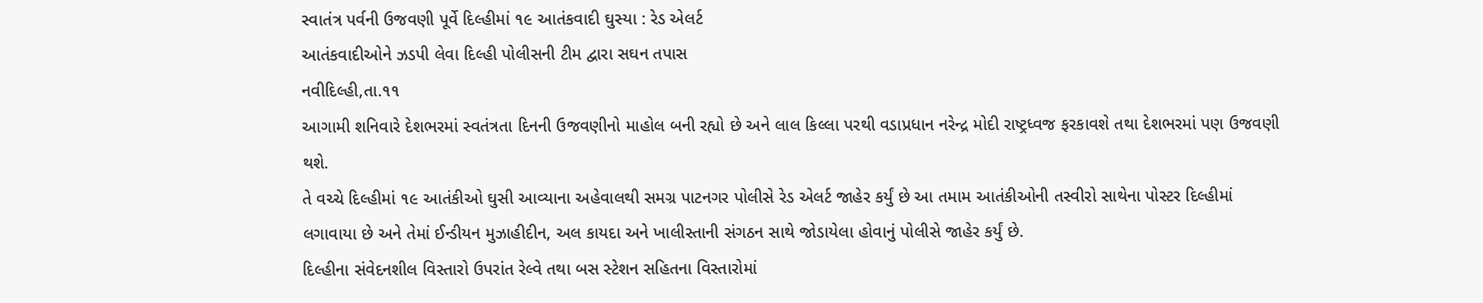સ્વાતંત્ર પર્વની ઉજવણી પૂર્વે દિલ્હીમાં ૧૯ આતંકવાદી ઘુસ્યા : રેડ એલર્ટ
આતંકવાદીઓને ઝડપી લેવા દિલ્હી પોલીસની ટીમ દ્વારા સઘન તપાસ
નવીદિલ્હી,તા.૧૧
આગામી શનિવારે દેશભરમાં સ્વતંત્રતા દિનની ઉજવણીનો માહોલ બની રહ્યો છે અને લાલ કિલ્લા પરથી વડાપ્રધાન નરેન્દ્ર મોદી રાષ્ટ્રધ્વજ ફરકાવશે તથા દેશભરમાં પણ ઉજવણી થશે.
તે વચ્ચે દિલ્હીમાં ૧૯ આતંકીઓ ઘુસી આવ્યાના અહેવાલથી સમગ્ર પાટનગર પોલીસે રેડ એલર્ટ જાહેર કર્યું છે આ તમામ આતંકીઓની તસ્વીરો સાથેના પોસ્ટર દિલ્હીમાં લગાવાયા છે અને તેમાં ઈન્ડીયન મુઝાહીદીન, અલ કાયદા અને ખાલીસ્તાની સંગઠન સાથે જોડાયેલા હોવાનું પોલીસે જાહેર કર્યું છે.
દિલ્હીના સંવેદનશીલ વિસ્તારો ઉપરાંત રેલ્વે તથા બસ સ્ટેશન સહિતના વિસ્તારોમાં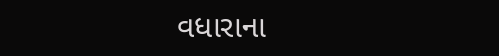વધારાના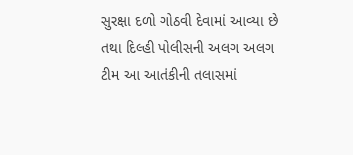સુરક્ષા દળો ગોઠવી દેવામાં આવ્યા છે તથા દિલ્હી પોલીસની અલગ અલગ ટીમ આ આતંકીની તલાસમાં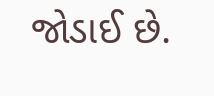જોડાઈ છે.